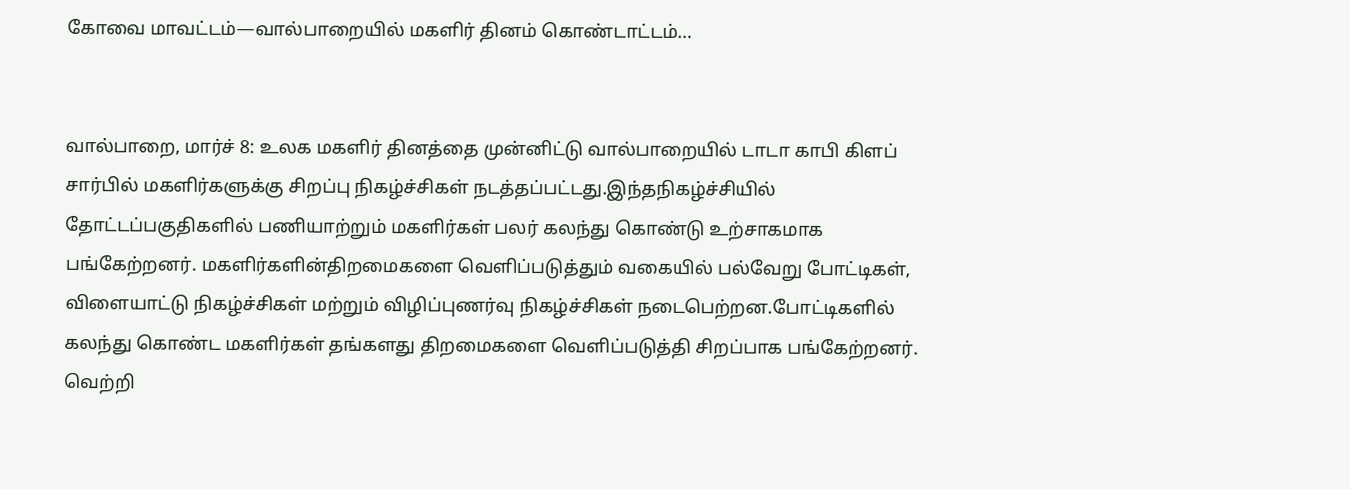கோவை மாவட்டம்—வால்பாறையில் மகளிர் தினம் கொண்டாட்டம்…


வால்பாறை, மார்ச் 8: உலக மகளிர் தினத்தை முன்னிட்டு வால்பாறையில் டாடா காபி கிளப் சார்பில் மகளிர்களுக்கு சிறப்பு நிகழ்ச்சிகள் நடத்தப்பட்டது.இந்தநிகழ்ச்சியில் தோட்டப்பகுதிகளில் பணியாற்றும் மகளிர்கள் பலர் கலந்து கொண்டு உற்சாகமாக பங்கேற்றனர். மகளிர்களின்திறமைகளை வெளிப்படுத்தும் வகையில் பல்வேறு போட்டிகள், விளையாட்டு நிகழ்ச்சிகள் மற்றும் விழிப்புணர்வு நிகழ்ச்சிகள் நடைபெற்றன.போட்டிகளில் கலந்து கொண்ட மகளிர்கள் தங்களது திறமைகளை வெளிப்படுத்தி சிறப்பாக பங்கேற்றனர். வெற்றி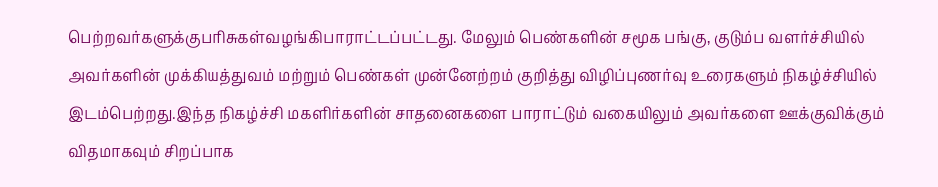பெற்றவர்களுக்குபரிசுகள்வழங்கிபாராட்டப்பட்டது. மேலும் பெண்களின் சமூக பங்கு, குடும்ப வளர்ச்சியில் அவர்களின் முக்கியத்துவம் மற்றும் பெண்கள் முன்னேற்றம் குறித்து விழிப்புணர்வு உரைகளும் நிகழ்ச்சியில் இடம்பெற்றது.இந்த நிகழ்ச்சி மகளிர்களின் சாதனைகளை பாராட்டும் வகையிலும் அவர்களை ஊக்குவிக்கும் விதமாகவும் சிறப்பாக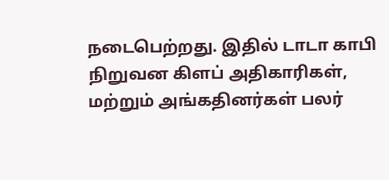நடைபெற்றது. இதில் டாடா காபி நிறுவன கிளப் அதிகாரிகள், மற்றும் அங்கதினர்கள் பலர்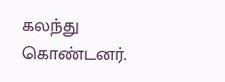கலந்து கொண்டனர்.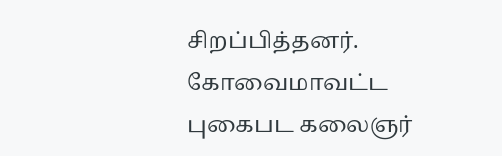சிறப்பித்தனர். கோவைமாவட்ட புகைபட கலைஞர்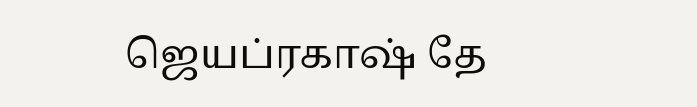ஜெயப்ரகாஷ் தே